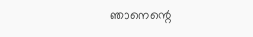ഞാനെന്റെ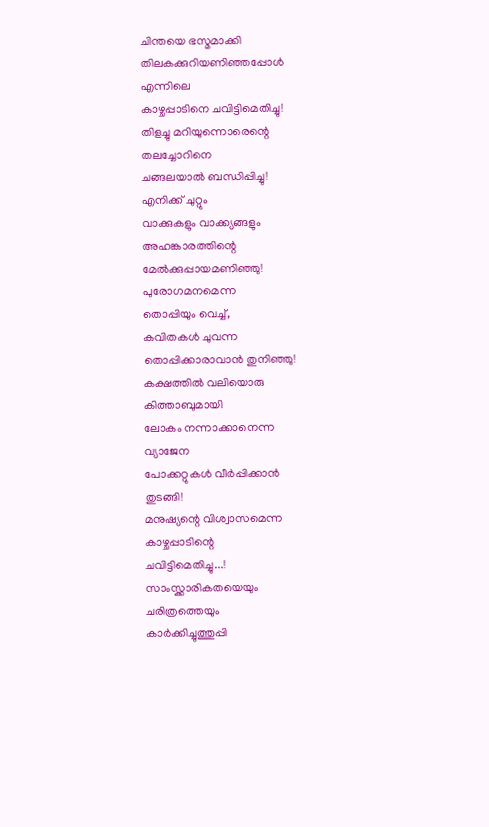ചിന്തയെ ഭസ്മമാക്കി
തിലകക്കുറിയണിഞ്ഞപ്പോൾ
എന്നിലെ
കാഴ്ചപ്പാടിനെ ചവിട്ടിമെതിച്ചു!
തിളച്ചു മറിയുന്നൊരെന്റെ
തലച്ചോറിനെ
ചങ്ങലയാൽ ബന്ധിപ്പിച്ചു!
എനിക്ക് ചുറ്റും
വാക്കുകളും വാക്ക്യങ്ങളും
അഹങ്കാരത്തിന്റെ
മേൽക്കുപ്പായമണിഞ്ഞു!
പുരോഗമനമെന്ന
തൊപ്പിയും വെച്ച്,
കവിതകൾ ചുവന്ന
തൊപ്പിക്കാരാവാൻ തുനിഞ്ഞു!
കക്ഷത്തിൽ വലിയൊരു
കിത്താബുമായി
ലോകം നന്നാക്കാനെന്ന
വ്യാജേന
പോക്കറ്റുകൾ വീർപ്പിക്കാൻ
തുടങ്ങി!
മനുഷ്യന്റെ വിശ്വാസമെന്ന
കാഴ്ചപ്പാടിന്റെ
ചവിട്ടിമെതിച്ചു...!
സാംസ്ക്കാരികതയെയും
ചരിത്രത്തെയും
കാർക്കിച്ചുത്തുപ്പി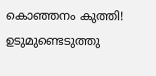കൊഞ്ഞനം കുത്തി!
ഉടുമുണ്ടെടുത്തു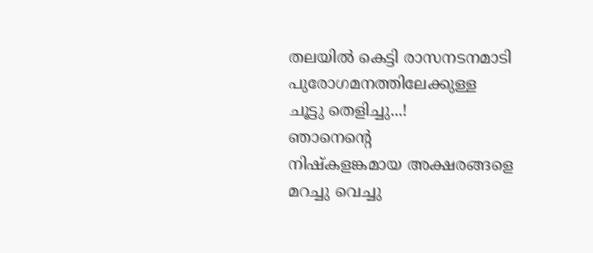തലയിൽ കെട്ടി രാസനടനമാടി
പുരോഗമനത്തിലേക്കുള്ള
ചൂട്ടു തെളിച്ചു...!
ഞാനെന്റെ
നിഷ്കളങ്കമായ അക്ഷരങ്ങളെ
മറച്ചു വെച്ചു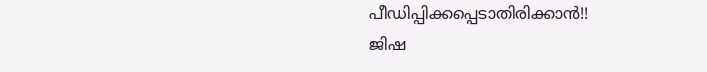പീഡിപ്പിക്കപ്പെടാതിരിക്കാൻ!!
ജിഷ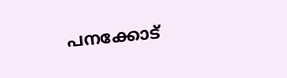പനക്കോട്